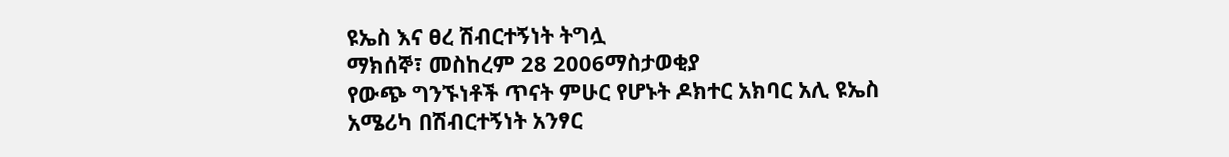ዩኤስ እና ፀረ ሽብርተኝነት ትግሏ
ማክሰኞ፣ መስከረም 28 2006ማስታወቂያ
የውጭ ግንኙነቶች ጥናት ምሁር የሆኑት ዶክተር አክባር አሊ ዩኤስ አሜሪካ በሽብርተኝነት አንፃር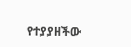የተያያዘችው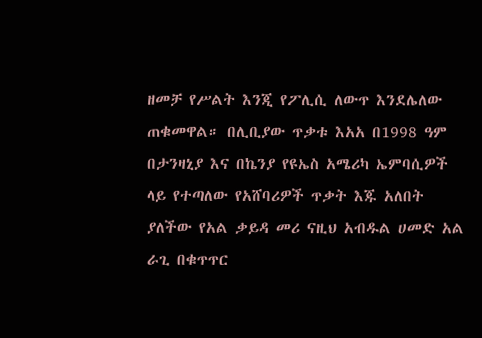ዘመቻ የሥልት እንጂ የፖሊሲ ለውጥ እንደሌለው ጠቁመዋል። በሊቢያው ጥቃቱ እአአ በ1998 ዓም በታንዛኒያ እና በኬንያ የዩኤስ አሜሪካ ኤምባሲዎች ላይ የተጣለው የአሸባሪዎች ጥቃት እጁ አለበት ያለችው የአል ቃይዳ መሪ ናዚህ አብዱል ሀመድ አል ራጊ በቁጥጥር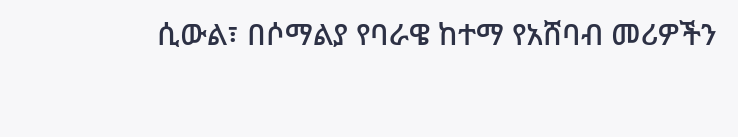ሲውል፣ በሶማልያ የባራዌ ከተማ የአሸባብ መሪዎችን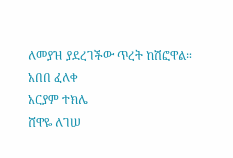ለመያዝ ያደረገችው ጥረት ከሽፎዋል።
አበበ ፈለቀ
አርያም ተክሌ
ሸዋዬ ለገሠ